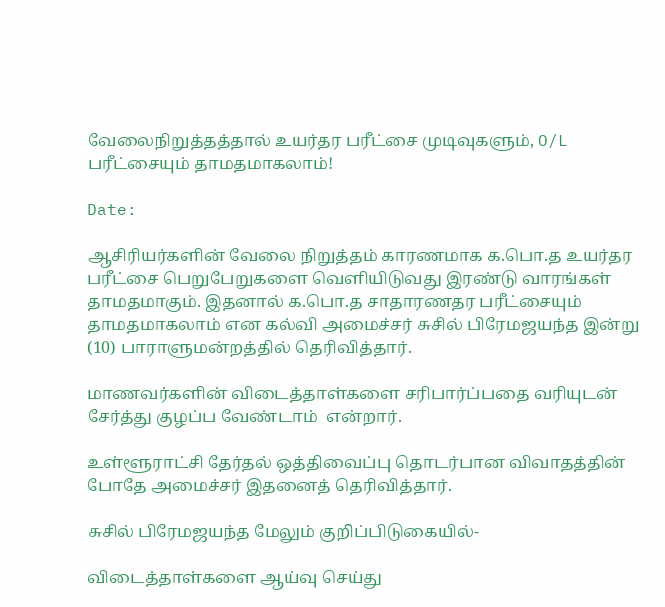வேலைநிறுத்தத்தால் உயர்தர பரீட்சை முடிவுகளும், O/L பரீட்சையும் தாமதமாகலாம்!

Date:

ஆசிரியர்களின் வேலை நிறுத்தம் காரணமாக க.பொ.த உயர்தர பரீட்சை பெறுபேறுகளை வெளியிடுவது இரண்டு வாரங்கள் தாமதமாகும். இதனால் க.பொ.த சாதாரணதர பரீட்சையும் தாமதமாகலாம் என கல்வி அமைச்சர் சுசில் பிரேமஜயந்த இன்று (10) பாராளுமன்றத்தில் தெரிவித்தார்.

மாணவர்களின் விடைத்தாள்களை சரிபார்ப்பதை வரியுடன் சேர்த்து குழப்ப வேண்டாம்  என்றார்.

உள்ளூராட்சி தேர்தல் ஒத்திவைப்பு தொடர்பான விவாதத்தின் போதே அமைச்சர் இதனைத் தெரிவித்தார்.

சுசில் பிரேமஜயந்த மேலும் குறிப்பிடுகையில்-

விடைத்தாள்களை ஆய்வு செய்து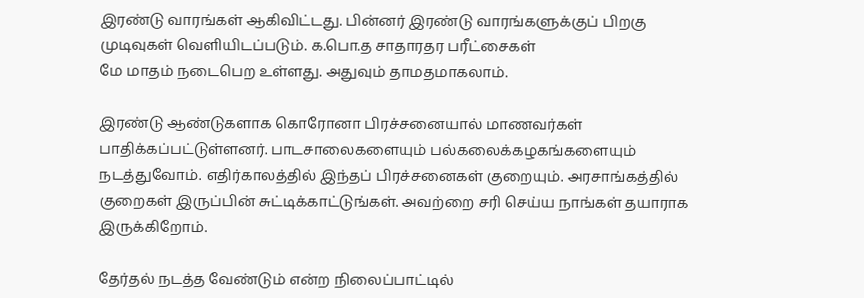இரண்டு வாரங்கள் ஆகிவிட்டது. பின்னர் இரண்டு வாரங்களுக்குப் பிறகு முடிவுகள் வெளியிடப்படும். க.பொ.த சாதாரதர பரீட்சைகள்
மே மாதம் நடைபெற உள்ளது. அதுவும் தாமதமாகலாம்.

இரண்டு ஆண்டுகளாக கொரோனா பிரச்சனையால் மாணவர்கள் பாதிக்கப்பட்டுள்ளனர். பாடசாலைகளையும் பல்கலைக்கழகங்களையும் நடத்துவோம். எதிர்காலத்தில் இந்தப் பிரச்சனைகள் குறையும். அரசாங்கத்தில் குறைகள் இருப்பின் சுட்டிக்காட்டுங்கள். அவற்றை சரி செய்ய நாங்கள் தயாராக இருக்கிறோம்.

தேர்தல் நடத்த வேண்டும் என்ற நிலைப்பாட்டில்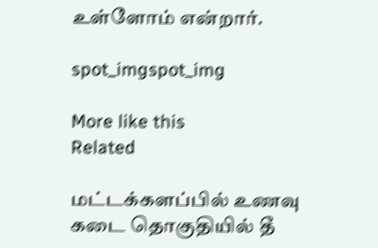உள்ளோம் என்றார்.

spot_imgspot_img

More like this
Related

மட்டக்களப்பில் உணவு கடை தொகுதியில் தீ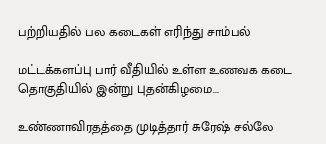பற்றியதில் பல கடைகள் எரிந்து சாம்பல்

மட்டக்களப்பு பார் வீதியில் உள்ள உணவக கடை தொகுதியில் இன்று புதன்கிழமை...

உண்ணாவிரதத்தை முடித்தார் சுரேஷ் சல்லே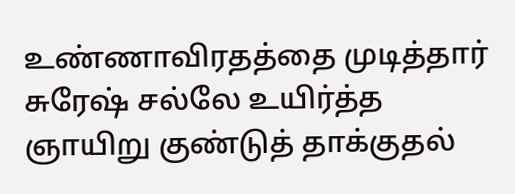உண்ணாவிரதத்தை முடித்தார் சுரேஷ் சல்லே உயிர்த்த ஞாயிறு குண்டுத் தாக்குதல்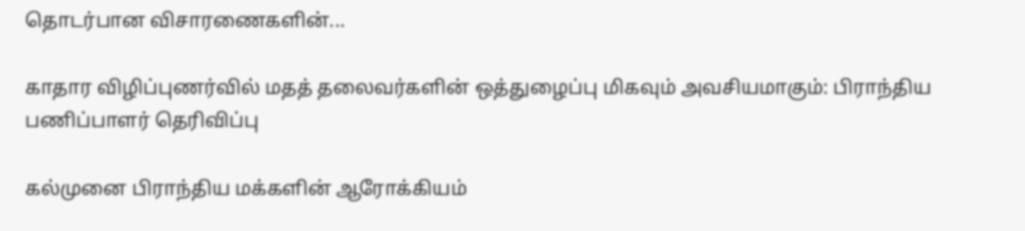தொடர்பான விசாரணைகளின்...

காதார விழிப்புணர்வில் மதத் தலைவர்களின் ஒத்துழைப்பு மிகவும் அவசியமாகும்: பிராந்திய பணிப்பாளர் தெரிவிப்பு

கல்முனை பிராந்திய மக்களின் ஆரோக்கியம்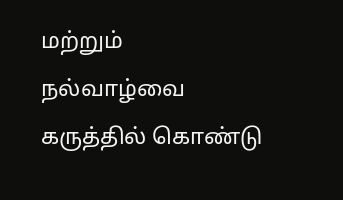மற்றும் நல்வாழ்வை கருத்தில் கொண்டு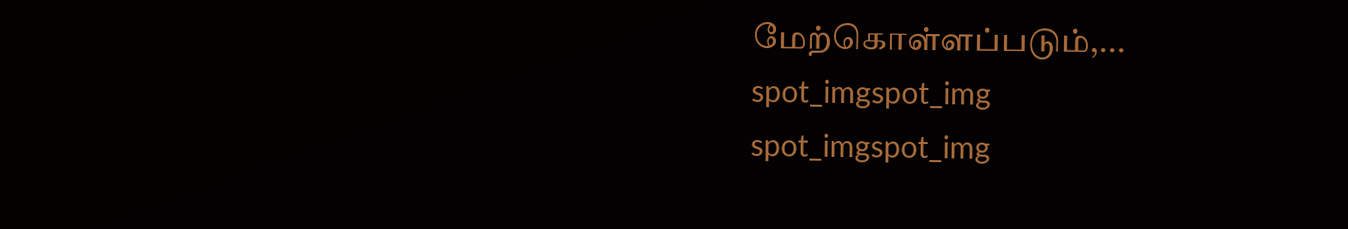மேற்கொள்ளப்படும்,...
spot_imgspot_img
spot_imgspot_img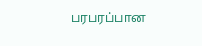பரபரப்பான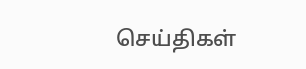செய்திகள்